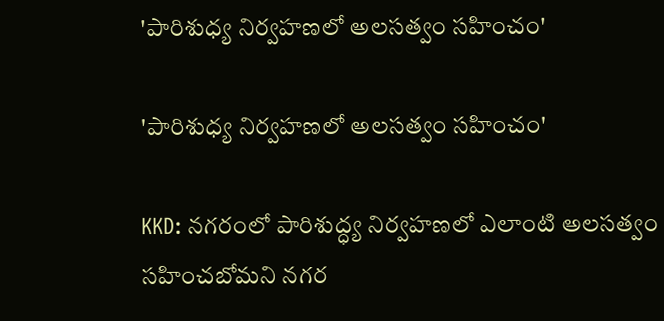'పారిశుధ్య నిర్వహణలో అలసత్వం సహించం'

'పారిశుధ్య నిర్వహణలో అలసత్వం సహించం'

KKD: నగరంలో పారిశుద్ధ్య నిర్వహణలో ఎలాంటి అలసత్వం సహించబోమని నగర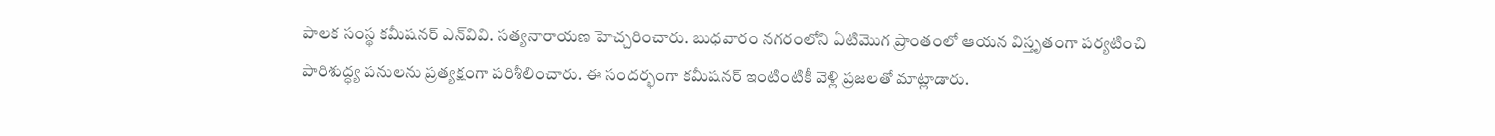పాలక సంస్థ కమీషనర్ ఎన్‌వివి. సత్యనారాయణ హెచ్చరించారు. బుధవారం నగరంలోని ఏటిమొగ ప్రాంతంలో ఆయన విస్తృతంగా పర్యటించి పారిశుద్ధ్య పనులను ప్రత్యక్షంగా పరిశీలించారు. ఈ సందర్భంగా కమీషనర్ ఇంటింటికీ వెళ్లి ప్రజలతో మాట్లాడారు.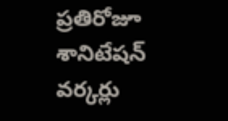ప్రతిరోజూ శానిటేషన్ వర్కర్లు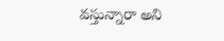వస్తున్నారా అని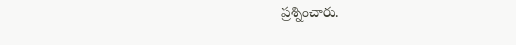ప్రశ్నించారు.